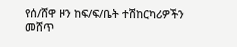የሰ/ሸዋ ዞን ከፍ/ፍ/ቤት ተሽከርካሪዎችን መሸጥ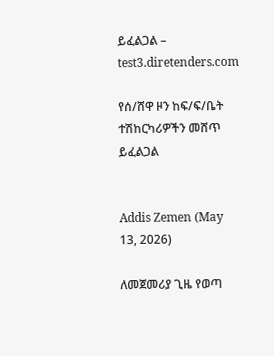ይፈልጋል – test3.diretenders.com

የሰ/ሸዋ ዞን ከፍ/ፍ/ቤት ተሽከርካሪዎችን መሸጥ ይፈልጋል


Addis Zemen (May 13, 2026)

ለመጀመሪያ ጊዜ የወጣ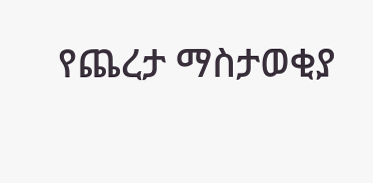የጨረታ ማስታወቂያ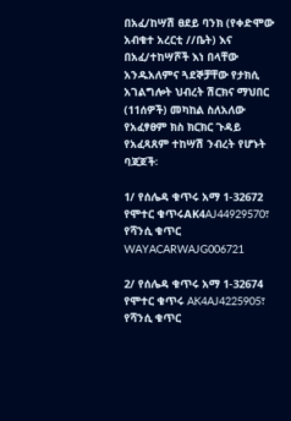በአፈ/ከሣሽ ፀደይ ባንክ (የቀድሞው አብቁተ አረርቲ //ቤት) እና በአፈ/ተከሣሾች እነ በላቸው አንዱአለምና ጓደኞቻቸው የታክሲ አገልግሎት ህብረት ሽርክና ማህበር (11ሰዎች) መካከል ስለአለው የአፈፃፀም ክስ ክርክር ጉዳይ የአፈጻጸም ተከሣሽ ንብረት የሆኑት ባጃጆች፡

1/ የሰሌዳ ቁጥሩ አማ 1-32672 የሞተር ቁጥሩAK4AJ44929570፣ የሻንሲ ቁጥር WAYACARWAJG006721

2/ የሰሌዳ ቁጥሩ አማ 1-32674 የሞተር ቁጥሩ AK4AJ4225905፣ የሻንሲ ቁጥር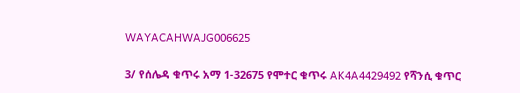WAYACAHWAJG006625

3/ የሰሌዳ ቁጥሩ አማ 1-32675 የሞተር ቁጥሩ AK4A4429492 የሻንሲ ቁጥር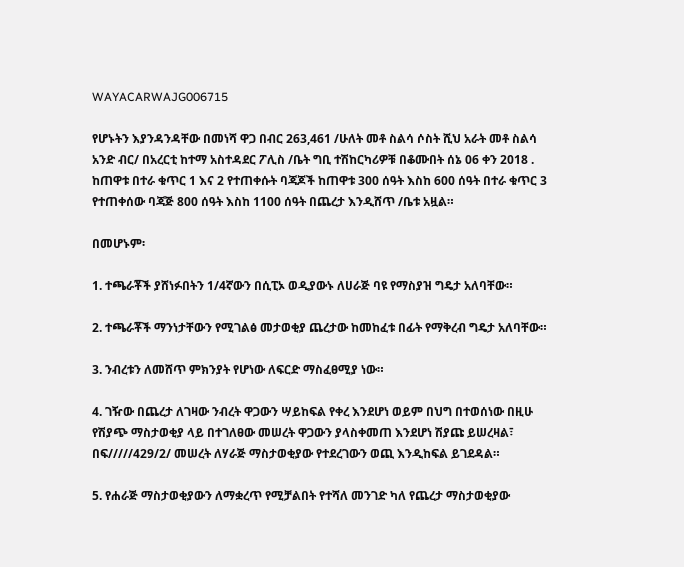WAYACARWAJG006715

የሆኑትን እያንዳንዳቸው በመነሻ ዋጋ በብር 263,461 /ሁለት መቶ ስልሳ ሶስት ሺህ አራት መቶ ስልሳ አንድ ብር/ በአረርቲ ከተማ አስተዳደር ፖሊስ /ቤት ግቢ ተሽከርካሪዎቹ በቆሙበት ሰኔ 06 ቀን 2018 . ከጠዋቱ በተራ ቁጥር 1 እና 2 የተጠቀሱት ባጃጆች ከጠዋቱ 300 ሰዓት እስከ 600 ሰዓት በተራ ቁጥር 3 የተጠቀሰው ባጃጅ 800 ሰዓት እስከ 1100 ሰዓት በጨረታ እንዲሸጥ /ቤቱ አዟል።

በመሆኑም፡

1. ተጫራቾች ያሸነፉበትን 1/4ኛውን በሲፒኦ ወዲያውኑ ለሀራጅ ባዩ የማስያዝ ግዴታ አለባቸው።

2. ተጫራቾች ማንነታቸውን የሚገልፅ መታወቂያ ጨረታው ከመከፈቱ በፊት የማቅረብ ግዴታ አለባቸው።

3. ንብረቱን ለመሸጥ ምክንያት የሆነው ለፍርድ ማስፈፀሚያ ነው።

4. ገዥው በጨረታ ለገዛው ንብረት ዋጋውን ሣይከፍል የቀረ እንደሆነ ወይም በህግ በተወሰነው በዚሁ የሽያጭ ማስታወቂያ ላይ በተገለፀው መሠረት ዋጋውን ያላስቀመጠ እንደሆነ ሽያጩ ይሠረዛል፣ በፍ/////429/2/ መሠረት ለሃራጅ ማስታወቂያው የተደረገውን ወጪ እንዲከፍል ይገደዳል።

5. የሐራጅ ማስታወቂያውን ለማቋረጥ የሚቻልበት የተሻለ መንገድ ካለ የጨረታ ማስታወቂያው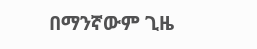በማንኛውም ጊዜ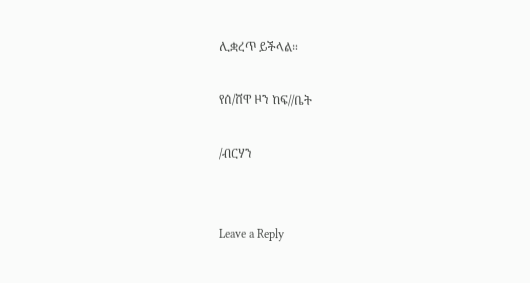ሊቋረጥ ይችላል።

የሰ/ሸዋ ዞን ከፍ//ቤት

/ብርሃን


Leave a Reply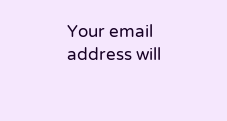Your email address will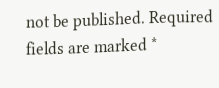not be published. Required fields are marked *